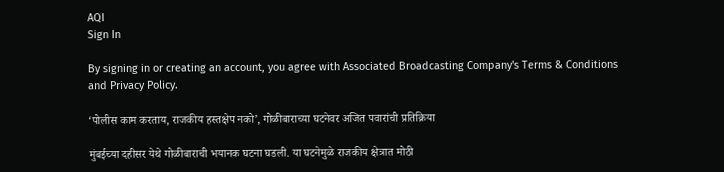AQI
Sign In

By signing in or creating an account, you agree with Associated Broadcasting Company's Terms & Conditions and Privacy Policy.

‘पोलीस काम करताय, राजकीय हस्तक्षेप नको’, गोळीबाराच्या घटनेवर अजित पवारांची प्रतिक्रिया

मुंबईच्या दहीसर येथे गोळीबाराची भयानक घटना घडली. या घटनेमुळे राजकीय क्षेत्रात मोठी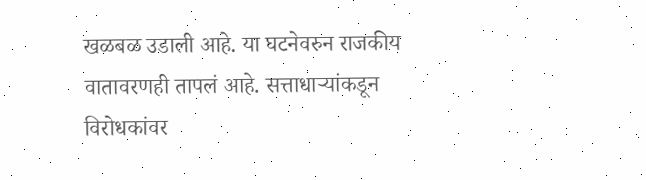खळबळ उडाली आहे. या घटनेवरुन राजकीय वातावरणही तापलं आहे. सत्ताधाऱ्यांकडून विरोधकांवर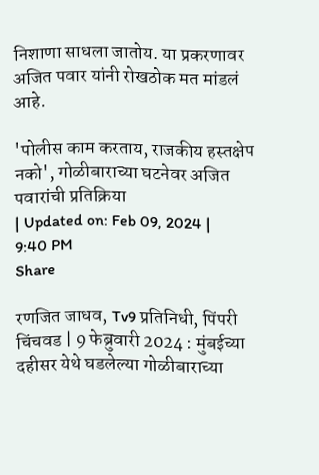निशाणा साधला जातोय. या प्रकरणावर अजित पवार यांनी रोखठोक मत मांडलं आहे.

'पोलीस काम करताय, राजकीय हस्तक्षेप नको', गोळीबाराच्या घटनेवर अजित पवारांची प्रतिक्रिया
| Updated on: Feb 09, 2024 | 9:40 PM
Share

रणजित जाधव, Tv9 प्रतिनिधी, पिंपरी चिंचवड | 9 फेब्रुवारी 2024 : मुंबईच्या दहीसर येथे घडलेल्या गोळीबाराच्या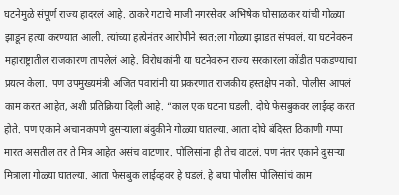घटनेमुळे संपूर्ण राज्य हादरलं आहे. ठाकरे गटाचे माजी नगरसेवर अभिषेक घोसाळकर यांची गोळ्या झाडून हत्या करण्यात आली. त्यांच्या हत्येनंतर आरोपीने स्वत:ला गोळ्या झाडत संपवलं. या घटनेवरुन महाराष्ट्रातील राजकारण तापलेलं आहे. विरोधकांनी या घटनेवरुन राज्य सरकारला कोंडीत पकडण्याचा प्रयत्न केला. पण उपमुख्यमंत्री अजित पवारांनी या प्रकरणात राजकीय हस्तक्षेप नको. पोलीस आपलं काम करत आहेत, अशी प्रतिक्रिया दिली आहे. “काल एक घटना घडली. दोघे फेसबुकवर लाईव्ह करत होते. पण एकाने अचानकपणे दुसऱ्याला बंदुकीने गोळ्या घातल्या. आता दोघे बंदिस्त ठिकाणी गप्पा मारत असतील तर ते मित्र आहेत असंच वाटणार. पोलिसांना ही तेच वाटलं. पण नंतर एकाने दुसऱ्या मित्राला गोळ्या घातल्या. आता फेसबुक लाईव्हवर हे घडलं. हे बघा पोलीस पोलिसांचं काम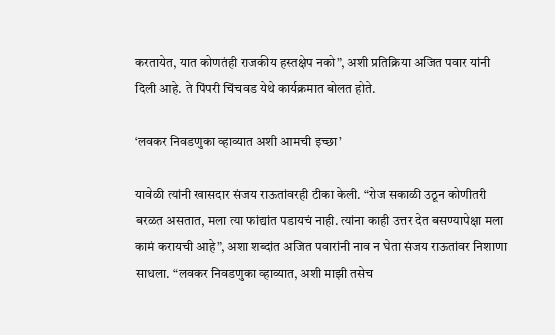करतायेत, यात कोणतंही राजकीय हस्तक्षेप नको”, अशी प्रतिक्रिया अजित पवार यांनी दिली आहे. ते पिंपरी चिंचवड येथे कार्यक्रमात बोलत होते.

‘लवकर निवडणुका व्हाव्यात अशी आमची इच्छा’

यावेळी त्यांनी खासदार संजय राऊतांवरही टीका केली. “रोज सकाळी उठून कोणीतरी बरळत असतात, मला त्या फांद्यांत पडायचं नाही. त्यांना काही उत्तर देत बसण्यापेक्षा मला कामं करायची आहे”, अशा शब्दांत अजित पवारांनी नाव न घेता संजय राऊतांवर निशाणा साधला. “लवकर निवडणुका व्हाव्यात, अशी माझी तसेच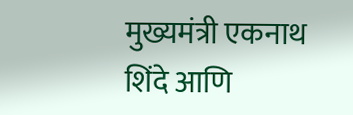मुख्यमंत्री एकनाथ शिंदे आणि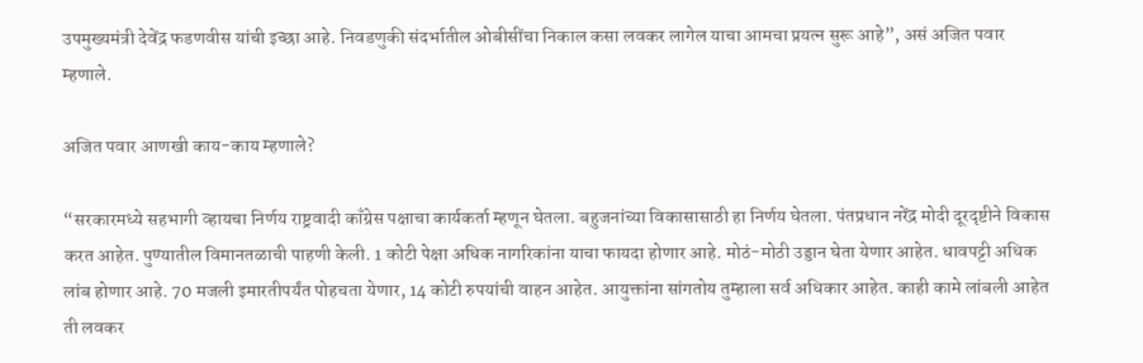उपमुख्यमंत्री देवेंद्र फडणवीस यांची इच्छा आहे. निवडणुकी संदर्भातील ओबीसींचा निकाल कसा लवकर लागेल याचा आमचा प्रयत्न सुरू आहे”, असं अजित पवार म्हणाले.

अजित पवार आणखी काय-काय म्हणाले?

“सरकारमध्ये सहभागी व्हायचा निर्णय राष्ट्रवादी काँग्रेस पक्षाचा कार्यकर्ता म्हणून घेतला. बहुजनांच्या विकासासाठी हा निर्णय घेतला. पंतप्रधान नरेंद्र मोदी दूरदृष्टीने विकास करत आहेत. पुण्यातील विमानतळाची पाहणी केली. 1 कोटी पेक्षा अधिक नागरिकांना याचा फायदा होणार आहे. मोठं-मोठी उड्डान घेता येणार आहेत. धावपट्टी अधिक लांब होणार आहे. 70 मजली इमारतीपर्यंत पोहचता येणार, 14 कोटी रुपयांची वाहन आहेत. आयुक्तांना सांगतोय तुम्हाला सर्व अधिकार आहेत. काही कामे लांबली आहेत ती लवकर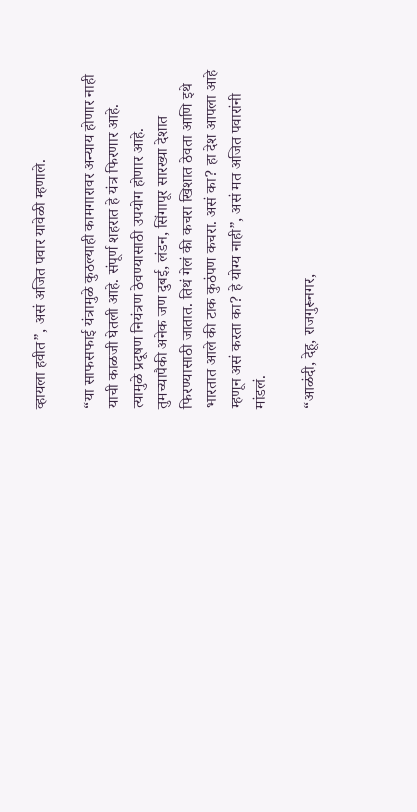व्हायला हवीत”, असं अजित पवार यावेळी म्हणाले.

“या साफसफाई यंत्रामुळे कुठल्याही कामगारावर अन्याय होणार नाही याची काळजी घेतली आहे. संपूर्ण शहरात हे यंत्र फिरणार आहे. त्यामुळे प्रदूषण नियंत्रण ठेवण्यासाठी उपयोग होणार आहे. तुमच्यापैकी अनेक जण दुबई, लंडन, सिंगापूर सारख्या देशात फिरण्यासाठी जातात. तिथं गेलं की कचरा खिशात ठेवता आणि इथे भारतात आले की टाक कुठंपण कचरा. असं का? हा देश आपला आहे म्हणून असं करता का? हे योग्य नाही”, असं मत अजित पवारांनी मांडलं.

“आळंदी, देहू, राजगुरूनगर,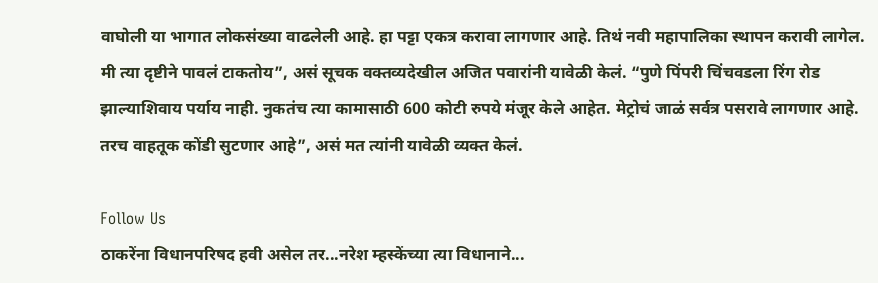वाघोली या भागात लोकसंख्या वाढलेली आहे. हा पट्टा एकत्र करावा लागणार आहे. तिथं नवी महापालिका स्थापन करावी लागेल. मी त्या दृष्टीने पावलं टाकतोय”, असं सूचक वक्तव्यदेखील अजित पवारांनी यावेळी केलं. “पुणे पिंपरी चिंचवडला रिंग रोड झाल्याशिवाय पर्याय नाही. नुकतंच त्या कामासाठी 600 कोटी रुपये मंजूर केले आहेत. मेट्रोचं जाळं सर्वत्र पसरावे लागणार आहे. तरच वाहतूक कोंडी सुटणार आहे”, असं मत त्यांनी यावेळी व्यक्त केलं.

Follow Us
ठाकरेंना विधानपरिषद हवी असेल तर...नरेश म्हस्केंच्या त्या विधानाने...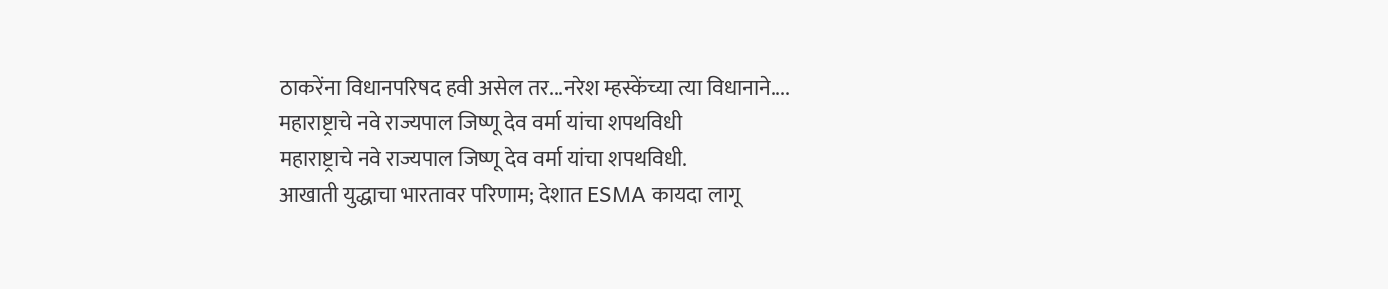ठाकरेंना विधानपरिषद हवी असेल तर...नरेश म्हस्केंच्या त्या विधानाने....
महाराष्ट्राचे नवे राज्यपाल जिष्णू देव वर्मा यांचा शपथविधी
महाराष्ट्राचे नवे राज्यपाल जिष्णू देव वर्मा यांचा शपथविधी.
आखाती युद्धाचा भारतावर परिणाम; देशात ESMA कायदा लागू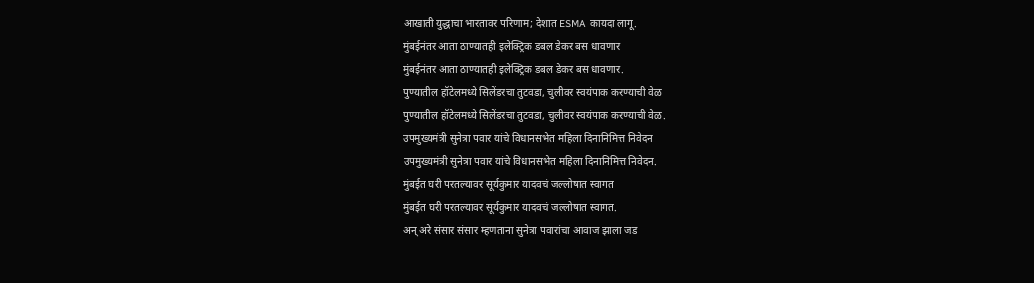आखाती युद्धाचा भारतावर परिणाम; देशात ESMA कायदा लागू.
मुंबईनंतर आता ठाण्यातही इलेक्ट्रिक डबल डेकर बस धावणार
मुंबईनंतर आता ठाण्यातही इलेक्ट्रिक डबल डेकर बस धावणार.
पुण्यातील हॉटेलमध्ये सिलेंडरचा तुटवडा, चुलीवर स्वयंपाक करण्याची वेळ
पुण्यातील हॉटेलमध्ये सिलेंडरचा तुटवडा, चुलीवर स्वयंपाक करण्याची वेळ.
उपमुख्यमंत्री सुनेत्रा पवार यांचे विधानसभेत महिला दिनानिमित्त निवेदन
उपमुख्यमंत्री सुनेत्रा पवार यांचे विधानसभेत महिला दिनानिमित्त निवेदन.
मुंबईत घरी परतल्यावर सूर्यकुमार यादवचं जल्लोषात स्वागत
मुंबईत घरी परतल्यावर सूर्यकुमार यादवचं जल्लोषात स्वागत.
अन् अरे संसार संसार म्हणताना सुनेत्रा पवारांचा आवाज झाला जड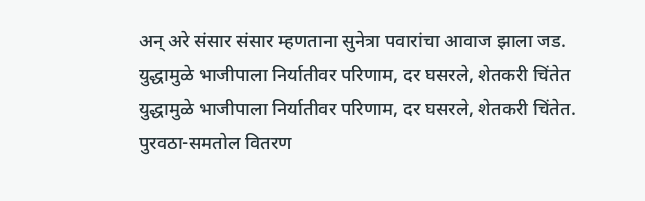अन् अरे संसार संसार म्हणताना सुनेत्रा पवारांचा आवाज झाला जड.
युद्धामुळे भाजीपाला निर्यातीवर परिणाम, दर घसरले, शेतकरी चिंतेत
युद्धामुळे भाजीपाला निर्यातीवर परिणाम, दर घसरले, शेतकरी चिंतेत.
पुरवठा-समतोल वितरण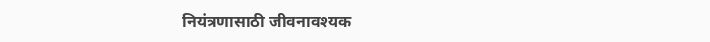नियंत्रणासाठी जीवनावश्यक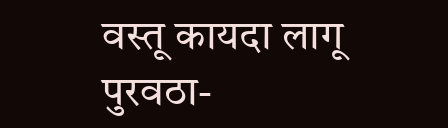वस्तू कायदा लागू
पुरवठा-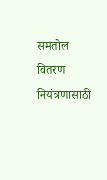समतोल वितरण नियंत्रणासाठी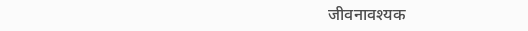जीवनावश्यक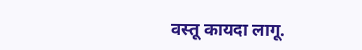वस्तू कायदा लागू.